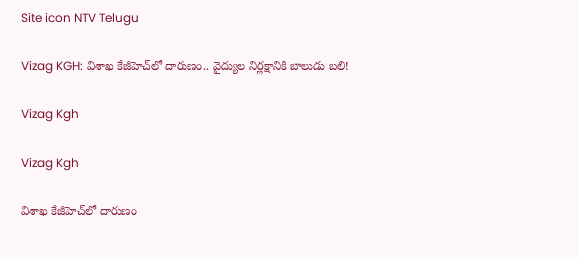Site icon NTV Telugu

Vizag KGH: విశాఖ కేజీహెచ్‌లో దారుణం.. వైద్యుల నిర్లక్షానికి బాలుడు బలి!

Vizag Kgh

Vizag Kgh

విశాఖ కేజీహెచ్‌లో దారుణం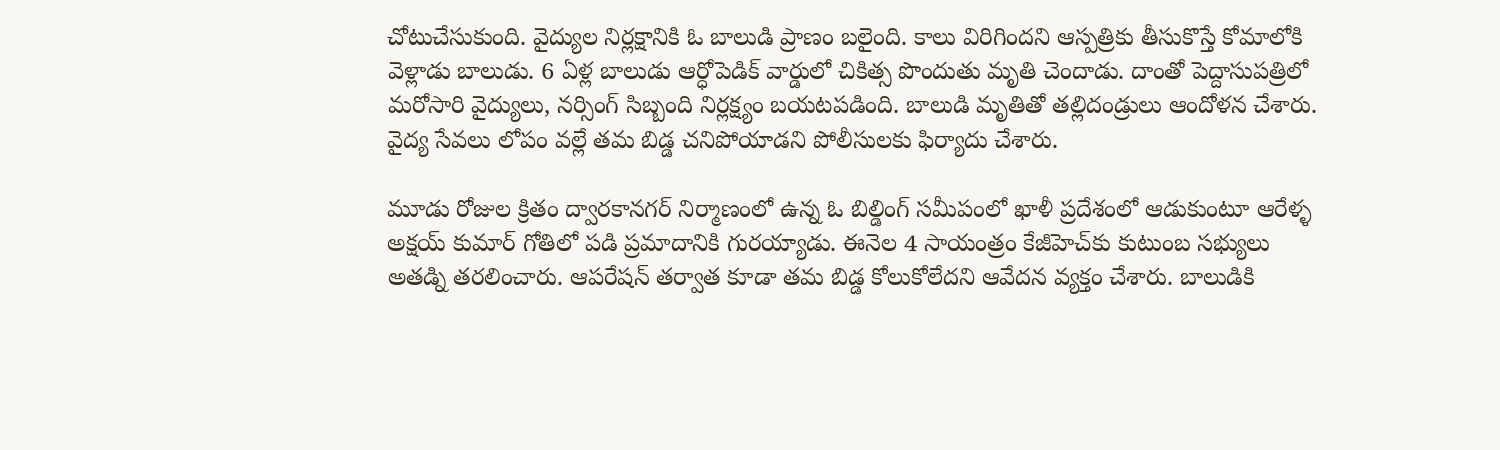చోటుచేసుకుంది. వైద్యుల నిర్లక్షానికి ఓ బాలుడి ప్రాణం బలైంది. కాలు విరిగిందని ఆస్పత్రికు తీసుకొస్తే కోమాలోకి వెళ్లాడు బాలుడు. 6 ఏళ్ల బాలుడు ఆర్ధోపెడిక్ వార్డులో చికిత్స పొందుతు మృతి చెందాడు. దాంతో పెద్దాసుపత్రిలో మరోసారి వైద్యులు, నర్సింగ్ సిబ్బంది నిర్లక్ష్యం బయటపడింది. బాలుడి మృతితో తల్లిదండ్రులు ఆందోళన చేశారు. వైద్య సేవలు లోపం వల్లే తమ బిడ్డ చనిపోయాడని పోలీసులకు ఫిర్యాదు చేశారు.

మూడు రోజుల క్రితం ద్వారకానగర్ నిర్మాణంలో ఉన్న ఓ బిల్డింగ్ సమీపంలో ఖాళీ ప్రదేశంలో ఆడుకుంటూ ఆరేళ్ళ అక్షయ్ కుమార్ గోతిలో పడి ప్రమాదానికి గురయ్యాడు. ఈనెల 4 సాయంత్రం కేజీహెచ్‌కు కుటుంబ సభ్యులు అతడ్ని తరలించారు. ఆపరేషన్ తర్వాత కూడా తమ బిడ్డ కోలుకోలేదని ఆవేదన వ్యక్తం చేశారు. బాలుడికి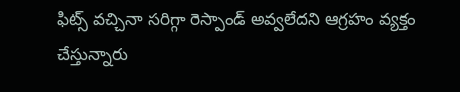ఫిట్స్ వచ్చినా సరిగ్గా రెస్పాండ్ అవ్వలేదని ఆగ్రహం వ్యక్తం చేస్తున్నారు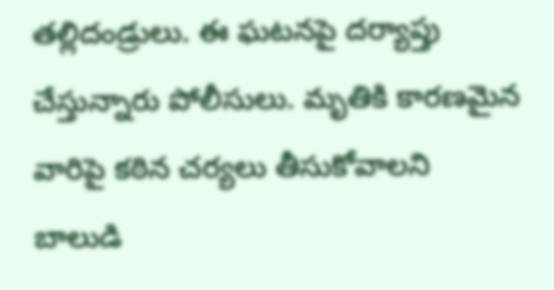తల్లిదండ్రులు. ఈ ఘటనపై దర్యాప్తు చేస్తున్నారు పోలీసులు. మృతికి కారణమైన వారిపై కఠిన చర్యలు తీసుకోవాలని బాలుడి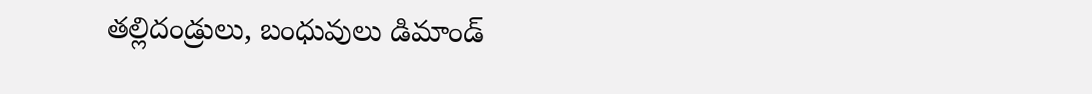తల్లిదండ్రులు, బంధువులు డిమాండ్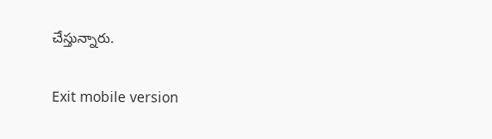చేస్తున్నారు.

Exit mobile version